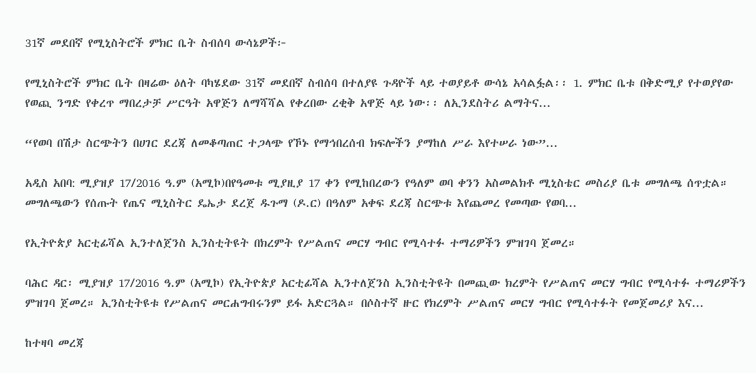31ኛ መደበኛ የሚኒስትሮች ምክር ቤት ስብሰባ ውሳኔዎች፦

የሚኒስትሮች ምክር ቤት በዛሬው ዕለት ባካሄደው 31ኛ መደበኛ ስብሰባ በተለያዩ ጉዳዮች ላይ ተወያይቶ ውሳኔ አሳልፏል፡፡ 1. ምክር ቤቱ በቅድሚያ የተወያየው የወጪ ንግድ የቀረጥ ማበረታቻ ሥርዓት አዋጅን ለማሻሻል የቀረበው ረቂቅ አዋጅ ላይ ነው፡፡ ለኢንደስትሪ ልማትና...

“የወባ በሽታ ስርጭትን በሀገር ደረጃ ለመቆጣጠር ተጋላጭ የኾኑ የማኅበረሰብ ክፍሎችን ያማከለ ሥራ እየተሠራ ነው”...

አዲስ አበባ: ሚያዝያ 17/2016 ዓ.ም (አሚኮ)በየዓመቱ ሚያዚያ 17 ቀን የሚከበረውን የዓለም ወባ ቀንን አስመልክቶ ሚኒስቴር መስሪያ ቤቱ መግለጫ ሰጥቷል። መግለጫውን የሰጡት የጤና ሚኒስትር ዴኤታ ደረጀ ዱጉማ (ዶ.ር) በዓለም አቀፍ ደረጃ ስርጭቱ እየጨመረ የመጣው የወባ...

የኢትዮጵያ አርቲፊሻል ኢንተለጀንስ ኢንስቲትዩት በክረምት የሥልጠና መርሃ ግብር የሚሳተፉ ተማሪዎችን ምዝገባ ጀመረ።

ባሕር ዳር፡ ሚያዝያ 17/2016 ዓ.ም (አሚኮ) የኢትዮጵያ አርቲፊሻል ኢንተለጀንስ ኢንስቲትዩት በመጪው ክረምት የሥልጠና መርሃ ግብር የሚሳተፉ ተማሪዎችን ምዝገባ ጀመረ። ኢንስቲትዩቱ የሥልጠና መርሐግብሩንም ይፋ አድርጓል። በሶስተኛ ዙር የክረምት ሥልጠና መርሃ ግብር የሚሳተፉት የመጀመሪያ እና...

ከተዛባ መረጃ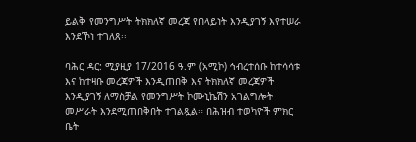ይልቅ የመንግሥት ትክክለኛ መረጃ የበላይነት እንዲያገኝ እየተሠራ እንደኾነ ተገለጸ፡፡

ባሕር ዳር: ሚያዚያ 17/2016 ዓ.ም (አሚኮ) ኅብረተሰቡ ከተሳሳቱ እና ከተዛቡ መረጃዎች እንዲጠበቅ እና ትክክለኛ መረጃዎች እንዲያገኝ ለማስቻል የመንግሥት ኮሙኒኬሽን አገልግሎት መሥራት እንደሚጠበቅበት ተገልጿል። በሕዝብ ተወካዮች ምክር ቤት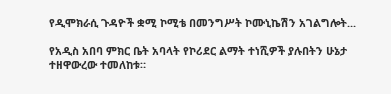የዲሞክራሲ ጉዳዮች ቋሚ ኮሚቴ በመንግሥት ኮሙኒኬሽን አገልግሎት...

የአዲስ አበባ ምክር ቤት አባላት የኮሪደር ልማት ተነሺዎች ያሉበትን ሁኔታ ተዘዋውረው ተመለከቱ።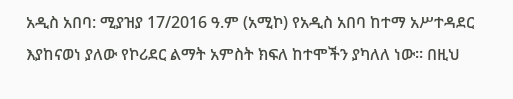አዲስ አበባ: ሚያዝያ 17/2016 ዓ.ም (አሚኮ) የአዲስ አበባ ከተማ አሥተዳደር እያከናወነ ያለው የኮሪደር ልማት አምስት ክፍለ ከተሞችን ያካለለ ነው። በዚህ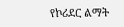የኮሪደር ልማት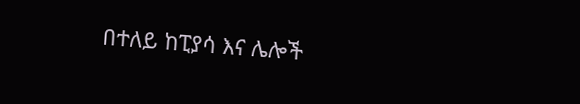በተለይ ከፒያሳ እና ሌሎች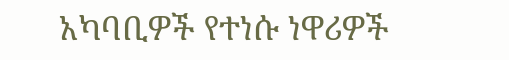አካባቢዎች የተነሱ ነዋሪዎች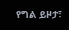የግል ይዞታ፣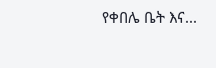የቀበሌ ቤት እና...